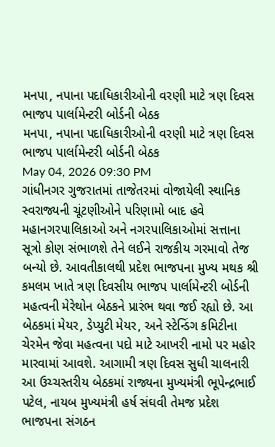મનપા, નપાના પદાધિકારીઓની વરણી માટે ત્રણ દિવસ ભાજપ પાર્લામેન્ટરી બોર્ડની બેઠક
મનપા, નપાના પદાધિકારીઓની વરણી માટે ત્રણ દિવસ ભાજપ પાર્લામેન્ટરી બોર્ડની બેઠક
May 04, 2026 09:30 PM
ગાંધીનગર ગુજરાતમાં તાજેતરમાં વોજાયેલી સ્થાનિક સ્વરાજ્યની ચૂંટણીઓને પરિણામો બાદ હવે મહાનગરપાલિકાઓ અને નગરપાલિકાઓમાં સત્તાના સૂત્રો કોણ સંભાળશે તેને લઈને રાજકીય ગરમાવો તેજ બન્યો છે. આવતીકાલથી પ્રદેશ ભાજપના મુખ્ય મથક શ્રી કમલમ ખાતે ત્રણ દિવસીય ભાજપ પાર્લામેન્ટરી બોર્ડની મહત્વની મેરેથોન બેઠકને પ્રારંભ થવા જઈ રહ્યો છે. આ બેઠકમાં મેયર, ડેપ્યુટી મેયર, અને સ્ટેન્ડિંગ કમિટીના ચેરમેન જેવા મહત્વના પદો માટે આખરી નામો પર મહોર મારવામાં આવશે. આગામી ત્રણ દિવસ સુધી ચાલનારી આ ઉચ્ચસ્તરીય બેઠકમાં રાજ્યના મુખ્યમંત્રી ભૂપેન્દ્રભાઈ પટેલ, નાયબ મુખ્યમંત્રી હર્ષ સંઘવી તેમજ પ્રદેશ ભાજપના સંગઠન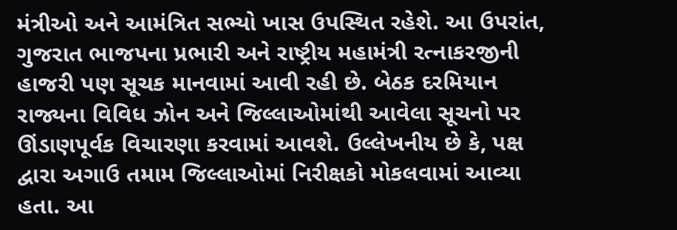મંત્રીઓ અને આમંત્રિત સભ્યો ખાસ ઉપસ્થિત રહેશે. આ ઉપરાંત, ગુજરાત ભાજપના પ્રભારી અને રાષ્ટ્રીય મહામંત્રી રત્નાકરજીની હાજરી પણ સૂચક માનવામાં આવી રહી છે. બેઠક દરમિયાન રાજ્યના વિવિધ ઝોન અને જિલ્લાઓમાંથી આવેલા સૂચનો પર ઊંડાણપૂર્વક વિચારણા કરવામાં આવશે. ઉલ્લેખનીય છે કે, પક્ષ દ્વારા અગાઉ તમામ જિલ્લાઓમાં નિરીક્ષકો મોકલવામાં આવ્યા હતા. આ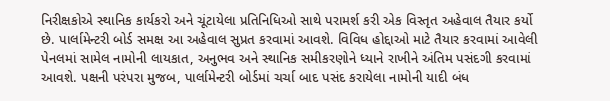નિરીક્ષકોએ સ્થાનિક કાર્યકરો અને ચૂંટાયેલા પ્રતિનિધિઓ સાથે પરામર્શ કરી એક વિસ્તૃત અહેવાલ તૈયાર કર્યો છે. પાર્લામેન્ટરી બોર્ડ સમક્ષ આ અહેવાલ સુપ્રત કરવામાં આવશે. વિવિધ હોદ્દાઓ માટે તૈયાર કરવામાં આવેલી પેનલમાં સામેલ નામોની લાયકાત, અનુભવ અને સ્થાનિક સમીકરણોને ધ્યાને રાખીને અંતિમ પસંદગી કરવામાં આવશે. પક્ષની પરંપરા મુજબ, પાર્લામેન્ટરી બોર્ડમાં ચર્ચા બાદ પસંદ કરાયેલા નામોની યાદી બંધ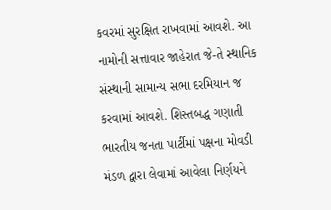કવરમાં સુરક્ષિત રાખવામાં આવશે. આ નામોની સત્તાવાર જાહેરાત જે-તે સ્થાનિક સંસ્થાની સામાન્ય સભા દરમિયાન જ કરવામાં આવશે. શિસ્તબદ્ધ ગણાતી ભારતીય જનતા પાર્ટીમાં પક્ષના મોવડી મંડળ દ્વારા લેવામાં આવેલા નિર્ણયને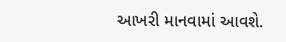આખરી માનવામાં આવશે.